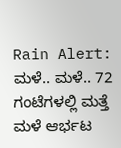Rain Alert: ಮಳೆ.. ಮಳೆ.. 72 ಗಂಟೆಗಳಲ್ಲಿ ಮತ್ತೆ ಮಳೆ ಆರ್ಭಟ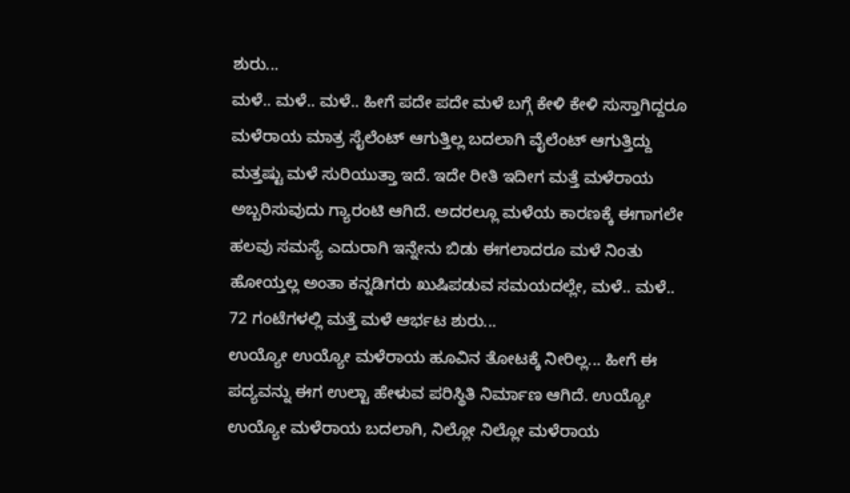ಶುರು...
ಮಳೆ.. ಮಳೆ.. ಮಳೆ.. ಹೀಗೆ ಪದೇ ಪದೇ ಮಳೆ ಬಗ್ಗೆ ಕೇಳಿ ಕೇಳಿ ಸುಸ್ತಾಗಿದ್ದರೂ ಮಳೆರಾಯ ಮಾತ್ರ ಸೈಲೆಂಟ್ ಆಗುತ್ತಿಲ್ಲ ಬದಲಾಗಿ ವೈಲೆಂಟ್ ಆಗುತ್ತಿದ್ದು ಮತ್ತಷ್ಟು ಮಳೆ ಸುರಿಯುತ್ತಾ ಇದೆ. ಇದೇ ರೀತಿ ಇದೀಗ ಮತ್ತೆ ಮಳೆರಾಯ ಅಬ್ಬರಿಸುವುದು ಗ್ಯಾರಂಟಿ ಆಗಿದೆ. ಅದರಲ್ಲೂ ಮಳೆಯ ಕಾರಣಕ್ಕೆ ಈಗಾಗಲೇ ಹಲವು ಸಮಸ್ಯೆ ಎದುರಾಗಿ ಇನ್ನೇನು ಬಿಡು ಈಗಲಾದರೂ ಮಳೆ ನಿಂತು ಹೋಯ್ತಲ್ಲ ಅಂತಾ ಕನ್ನಡಿಗರು ಖುಷಿಪಡುವ ಸಮಯದಲ್ಲೇ, ಮಳೆ.. ಮಳೆ.. 72 ಗಂಟೆಗಳಲ್ಲಿ ಮತ್ತೆ ಮಳೆ ಆರ್ಭಟ ಶುರು...
ಉಯ್ಯೋ ಉಯ್ಯೋ ಮಳೆರಾಯ ಹೂವಿನ ತೋಟಕ್ಕೆ ನೀರಿಲ್ಲ... ಹೀಗೆ ಈ ಪದ್ಯವನ್ನು ಈಗ ಉಲ್ಟಾ ಹೇಳುವ ಪರಿಸ್ಥಿತಿ ನಿರ್ಮಾಣ ಆಗಿದೆ. ಉಯ್ಯೋ ಉಯ್ಯೋ ಮಳೆರಾಯ ಬದಲಾಗಿ, ನಿಲ್ಲೋ ನಿಲ್ಲೋ ಮಳೆರಾಯ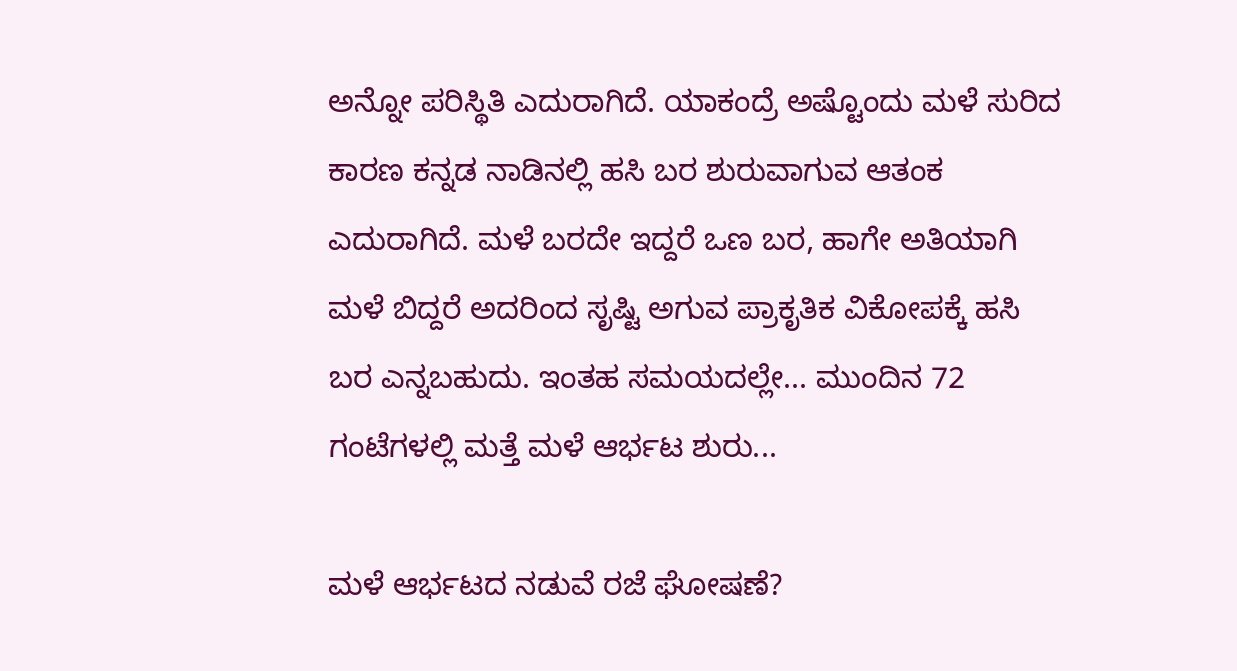ಅನ್ನೋ ಪರಿಸ್ಥಿತಿ ಎದುರಾಗಿದೆ. ಯಾಕಂದ್ರೆ ಅಷ್ಟೊಂದು ಮಳೆ ಸುರಿದ ಕಾರಣ ಕನ್ನಡ ನಾಡಿನಲ್ಲಿ ಹಸಿ ಬರ ಶುರುವಾಗುವ ಆತಂಕ ಎದುರಾಗಿದೆ. ಮಳೆ ಬರದೇ ಇದ್ದರೆ ಒಣ ಬರ, ಹಾಗೇ ಅತಿಯಾಗಿ ಮಳೆ ಬಿದ್ದರೆ ಅದರಿಂದ ಸೃಷ್ಟಿ ಅಗುವ ಪ್ರಾಕೃತಿಕ ವಿಕೋಪಕ್ಕೆ ಹಸಿ ಬರ ಎನ್ನಬಹುದು. ಇಂತಹ ಸಮಯದಲ್ಲೇ... ಮುಂದಿನ 72 ಗಂಟೆಗಳಲ್ಲಿ ಮತ್ತೆ ಮಳೆ ಆರ್ಭಟ ಶುರು...

ಮಳೆ ಆರ್ಭಟದ ನಡುವೆ ರಜೆ ಘೋಷಣೆ?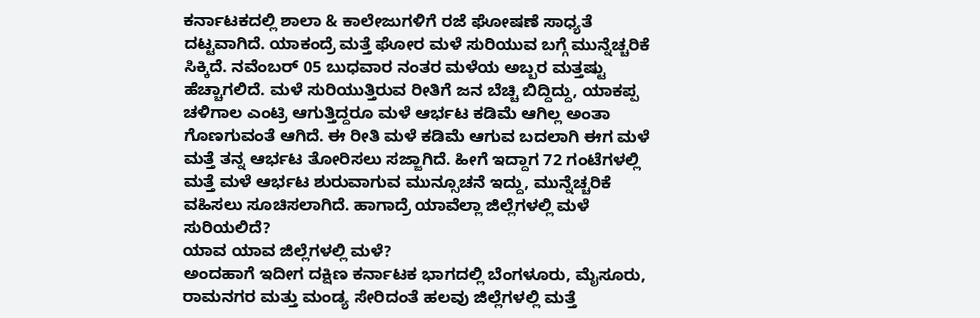ಕರ್ನಾಟಕದಲ್ಲಿ ಶಾಲಾ & ಕಾಲೇಜುಗಳಿಗೆ ರಜೆ ಘೋಷಣೆ ಸಾಧ್ಯತೆ ದಟ್ಟವಾಗಿದೆ. ಯಾಕಂದ್ರೆ ಮತ್ತೆ ಘೋರ ಮಳೆ ಸುರಿಯುವ ಬಗ್ಗೆ ಮುನ್ನೆಚ್ಚರಿಕೆ ಸಿಕ್ಕಿದೆ. ನವೆಂಬರ್ 05 ಬುಧವಾರ ನಂತರ ಮಳೆಯ ಅಬ್ಬರ ಮತ್ತಷ್ಟು ಹೆಚ್ಚಾಗಲಿದೆ. ಮಳೆ ಸುರಿಯುತ್ತಿರುವ ರೀತಿಗೆ ಜನ ಬೆಚ್ಚಿ ಬಿದ್ದಿದ್ದು, ಯಾಕಪ್ಪ ಚಳಿಗಾಲ ಎಂಟ್ರಿ ಆಗುತ್ತಿದ್ದರೂ ಮಳೆ ಆರ್ಭಟ ಕಡಿಮೆ ಆಗಿಲ್ಲ ಅಂತಾ ಗೊಣಗುವಂತೆ ಆಗಿದೆ. ಈ ರೀತಿ ಮಳೆ ಕಡಿಮೆ ಆಗುವ ಬದಲಾಗಿ ಈಗ ಮಳೆ ಮತ್ತೆ ತನ್ನ ಆರ್ಭಟ ತೋರಿಸಲು ಸಜ್ಜಾಗಿದೆ. ಹೀಗೆ ಇದ್ದಾಗ 72 ಗಂಟೆಗಳಲ್ಲಿ ಮತ್ತೆ ಮಳೆ ಆರ್ಭಟ ಶುರುವಾಗುವ ಮುನ್ಸೂಚನೆ ಇದ್ದು, ಮುನ್ನೆಚ್ಚರಿಕೆ ವಹಿಸಲು ಸೂಚಿಸಲಾಗಿದೆ. ಹಾಗಾದ್ರೆ ಯಾವೆಲ್ಲಾ ಜಿಲ್ಲೆಗಳಲ್ಲಿ ಮಳೆ ಸುರಿಯಲಿದೆ?
ಯಾವ ಯಾವ ಜಿಲ್ಲೆಗಳಲ್ಲಿ ಮಳೆ?
ಅಂದಹಾಗೆ ಇದೀಗ ದಕ್ಷಿಣ ಕರ್ನಾಟಕ ಭಾಗದಲ್ಲಿ ಬೆಂಗಳೂರು, ಮೈಸೂರು, ರಾಮನಗರ ಮತ್ತು ಮಂಡ್ಯ ಸೇರಿದಂತೆ ಹಲವು ಜಿಲ್ಲೆಗಳಲ್ಲಿ ಮತ್ತೆ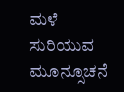ಮಳೆ ಸುರಿಯುವ ಮೂನ್ಸೂಚನೆ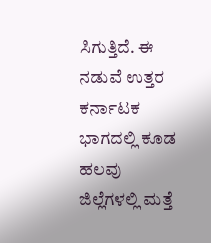ಸಿಗುತ್ತಿದೆ. ಈ ನಡುವೆ ಉತ್ತರ ಕರ್ನಾಟಕ ಭಾಗದಲ್ಲಿ ಕೂಡ ಹಲವು ಜಿಲ್ಲೆಗಳಲ್ಲಿ ಮತ್ತೆ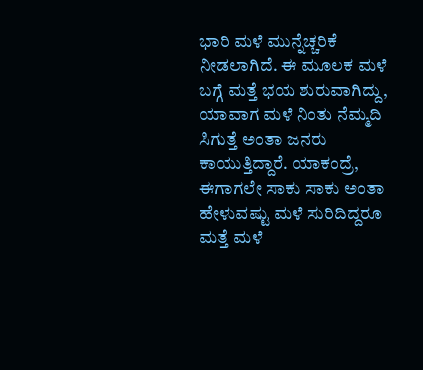ಭಾರಿ ಮಳೆ ಮುನ್ನೆಚ್ಚರಿಕೆ ನೀಡಲಾಗಿದೆ. ಈ ಮೂಲಕ ಮಳೆ ಬಗ್ಗೆ ಮತ್ತೆ ಭಯ ಶುರುವಾಗಿದ್ದು, ಯಾವಾಗ ಮಳೆ ನಿಂತು ನೆಮ್ಮದಿ ಸಿಗುತ್ತೆ ಅಂತಾ ಜನರು ಕಾಯುತ್ತಿದ್ದಾರೆ. ಯಾಕಂದ್ರೆ, ಈಗಾಗಲೇ ಸಾಕು ಸಾಕು ಅಂತಾ ಹೇಳುವಷ್ಟು ಮಳೆ ಸುರಿದಿದ್ದರೂ ಮತ್ತೆ ಮಳೆ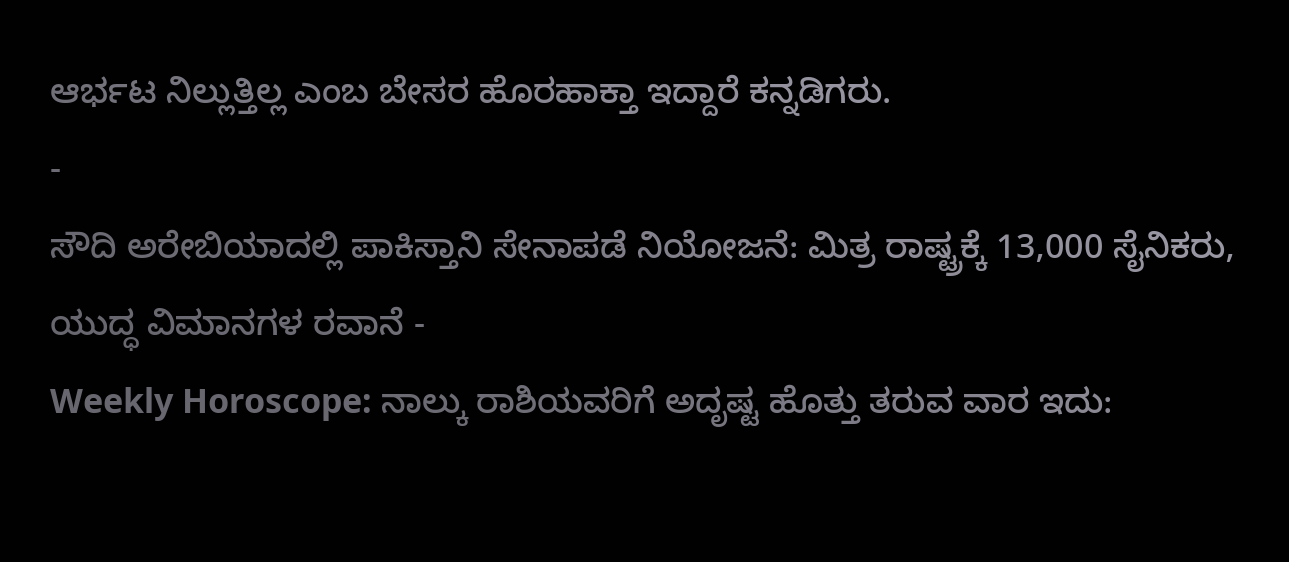ಆರ್ಭಟ ನಿಲ್ಲುತ್ತಿಲ್ಲ ಎಂಬ ಬೇಸರ ಹೊರಹಾಕ್ತಾ ಇದ್ದಾರೆ ಕನ್ನಡಿಗರು.
-
ಸೌದಿ ಅರೇಬಿಯಾದಲ್ಲಿ ಪಾಕಿಸ್ತಾನಿ ಸೇನಾಪಡೆ ನಿಯೋಜನೆ: ಮಿತ್ರ ರಾಷ್ಟ್ರಕ್ಕೆ 13,000 ಸೈನಿಕರು, ಯುದ್ಧ ವಿಮಾನಗಳ ರವಾನೆ -
Weekly Horoscope: ನಾಲ್ಕು ರಾಶಿಯವರಿಗೆ ಅದೃಷ್ಟ ಹೊತ್ತು ತರುವ ವಾರ ಇದು: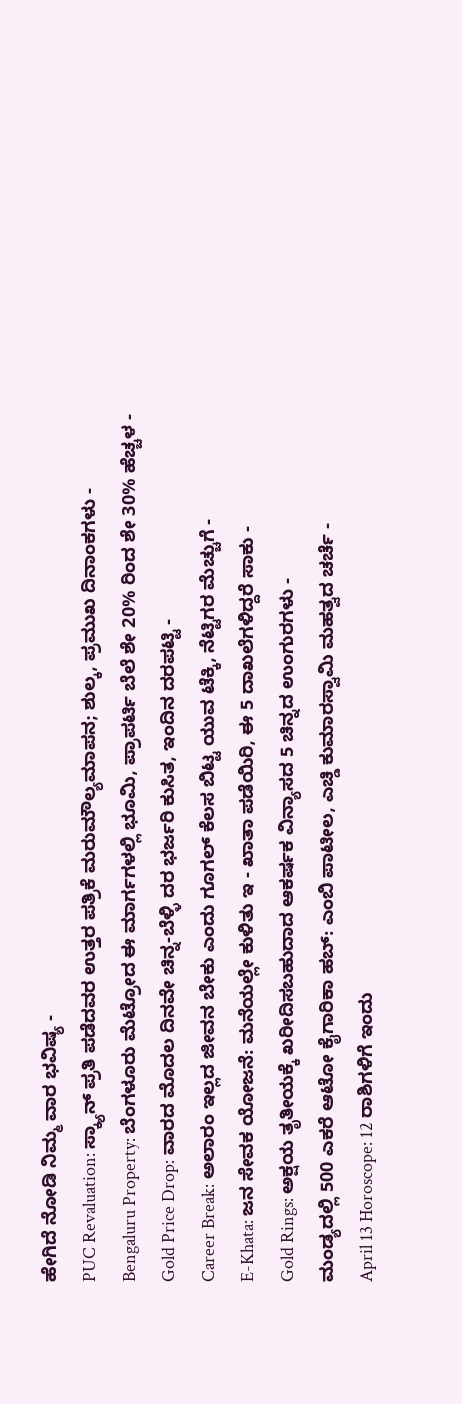ಹೇಗಿದೆ ನೋಡಿ ನಿಮ್ಮ ವಾರ ಭವಿಷ್ಯ -
PUC Revaluation: ಸ್ಕ್ಯಾನ್ ಪ್ರತಿ ಪಡೆದವರ ಉತ್ತರ ಪತ್ರಿಕೆ ಮರುಮೌಲ್ಯಮಾಪನ; ಶುಲ್ಕ, ಪ್ರಮುಖ ದಿನಾಂಕಗಳು -
Bengaluru Property: ಬೆಂಗಳೂರು ಮೆಟ್ರೋದ ಈ ಮಾರ್ಗಗಳಲ್ಲಿ ಭೂಮಿ, ಪ್ರಾಪರ್ಟಿ ಬೆಲೆ ಶೇ 20% ರಿಂದ ಶೇ 30% ಹೆಚ್ಚಳ -
Gold Price Drop: ವಾರದ ಮೊದಲ ದಿನವೇ ಚಿನ್ನ-ಬೆಳ್ಳಿ ದರ ಭರ್ಜರಿ ಕುಸಿತ, ಇಂದಿನ ದರಪಟ್ಟಿ -
Career Break: ಅಲಾರಂ ಇಲ್ಲದ ಜೀವನ ಬೇಕು ಎಂದು ಗೂಗಲ್ ಕೆಲಸ ಬಿಟ್ಟ ಯುವ ಟೆಕ್ಕಿ, ನೆಟ್ಟಿಗರ ಮೆಚ್ಚುಗೆ -
E-Khata: ಜನ ಸೇವಕ ಯೋಜನೆ: ಮನೆಯಲ್ಲೇ ಕುಳಿತು ಇ - ಖಾತಾ ಪಡೆಯಿರಿ, ಈ 5 ದಾಖಲೆಗಳಿದ್ದರೆ ಸಾಕು -
Gold Rings: ಅಕ್ಷಯ ತೃತೀಯಕ್ಕೆ ಖರೀದಿಸಬಹುದಾದ ಆಕರ್ಷಕ ವಿನ್ಯಾಸದ 5 ಚಿನ್ನದ ಉಂಗುರಗಳು -
ಮಂಡ್ಯದಲ್ಲಿ 500 ಎಕರೆ ಆಟೋ ಕೈಗಾರಿಕಾ ಹಬ್: ಎಂಬಿ ಪಾಟೀಲ, ಎಚ್ಡಿ ಕುಮಾರಸ್ವಾಮಿ ಮಹತ್ವದ ಚರ್ಚೆ -
April 13 Horoscope: 12 ರಾಶಿಗಳಿಗೆ ಇಂದು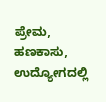ಪ್ರೇಮ, ಹಣಕಾಸು, ಉದ್ಯೋಗದಲ್ಲಿ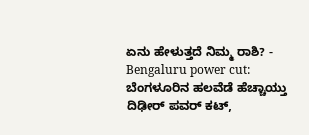ಏನು ಹೇಳುತ್ತದೆ ನಿಮ್ಮ ರಾಶಿ? -
Bengaluru power cut: ಬೆಂಗಳೂರಿನ ಹಲವೆಡೆ ಹೆಚ್ಚಾಯ್ತು ದಿಢೀರ್ ಪವರ್ ಕಟ್,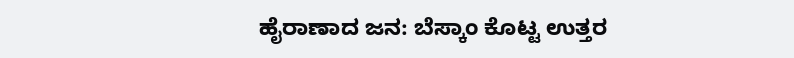ಹೈರಾಣಾದ ಜನ: ಬೆಸ್ಕಾಂ ಕೊಟ್ಟ ಉತ್ತರ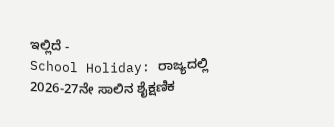ಇಲ್ಲಿದೆ -
School Holiday: ರಾಜ್ಯದಲ್ಲಿ 2026-27ನೇ ಸಾಲಿನ ಶೈಕ್ಷಣಿಕ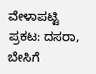ವೇಳಾಪಟ್ಟಿ ಪ್ರಕಟ: ದಸರಾ, ಬೇಸಿಗೆ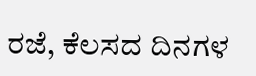ರಜೆ, ಕೆಲಸದ ದಿನಗಳ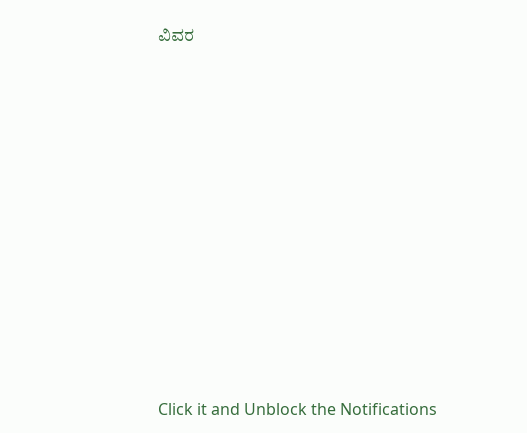ವಿವರ












Click it and Unblock the Notifications